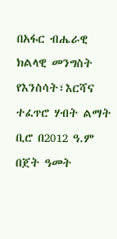በአፋር ብሔራዊ ክልላዊ መንግስት የእንስሳት፣እርሻና ተፈጥሮ ሃብት ልማት ቢሮ በ2012 ዓ.ም በጀት ዓመት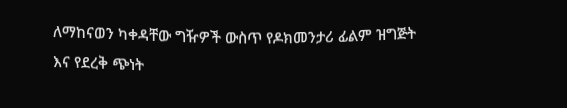ለማከናወን ካቀዳቸው ግዥዎች ውስጥ የዶክመንታሪ ፊልም ዝግጅት እና የደረቅ ጭነት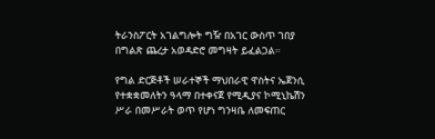ትራንስፖርት አገልግሎት ግዥ በአገር ውስጥ ገበያ በግልጽ ጨረታ አወዳድሮ መግዛት ይፈልጋል።

የግል ድርጅቶች ሠራተኞች ማህበራዊ ዋስትና ኤጀንሲ የተቋቋመለትን ዓላማ በተቀናጀ የሚዲያና ኮሚኒኬሽን ሥራ በመሥራት ወጥ የሆነ ግንዛቤ ለመፍጠር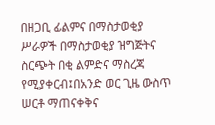በዘጋቢ ፊልምና በማስታወቂያ ሥራዎች በማስታወቂያ ዝግጅትና ስርጭት በቂ ልምድና ማስረጃ የሚያቀርብ፤በአንድ ወር ጊዜ ውስጥ ሠርቶ ማጠናቀቅና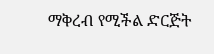ማቅረብ የሚችል ድርጅት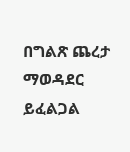በግልጽ ጨረታ ማወዳደር ይፈልጋል